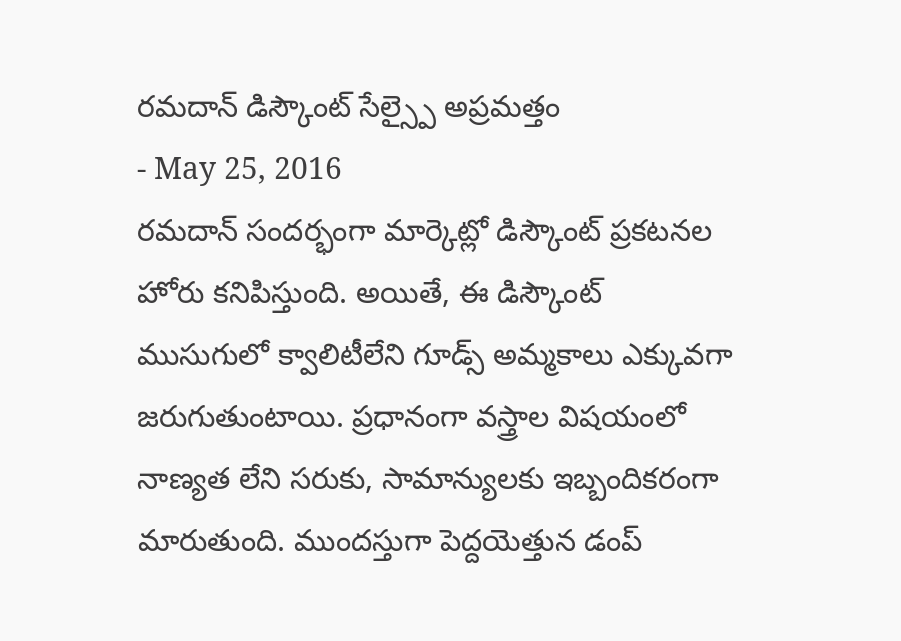రమదాన్ డిస్కౌంట్ సేల్స్పై అప్రమత్తం
- May 25, 2016
రమదాన్ సందర్భంగా మార్కెట్లో డిస్కౌంట్ ప్రకటనల హోరు కనిపిస్తుంది. అయితే, ఈ డిస్కౌంట్ ముసుగులో క్వాలిటీలేని గూడ్స్ అమ్మకాలు ఎక్కువగా జరుగుతుంటాయి. ప్రధానంగా వస్త్రాల విషయంలో నాణ్యత లేని సరుకు, సామాన్యులకు ఇబ్బందికరంగా మారుతుంది. ముందస్తుగా పెద్దయెత్తున డంప్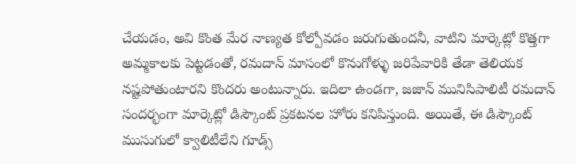చేయడం, అవి కొంత మేర నాణ్యత కోల్పోవడం జరుగుతుందనీ, వాటిని మార్కెట్లో కొత్తగా అమ్మకాలకు పెట్టడంతో, రమదాన్ మాసంలో కొనుగోళ్ళు జరిపేవారికి తేడా తెలియక నష్టపోతుంటారని కొందరు అంటున్నారు. ఇదిలా ఉండగా, జజాన్ మునిసిపాలిటీ రమదాన్ సందర్భంగా మార్కెట్లో డిస్కౌంట్ ప్రకటనల హోరు కనిపిస్తుంది. అయితే, ఈ డిస్కౌంట్ ముసుగులో క్వాలిటీలేని గూడ్స్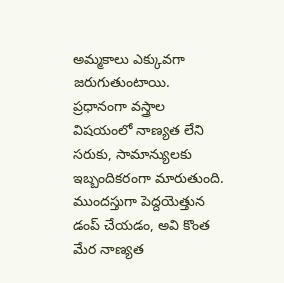అమ్మకాలు ఎక్కువగా జరుగుతుంటాయి. ప్రధానంగా వస్త్రాల విషయంలో నాణ్యత లేని సరుకు, సామాన్యులకు ఇబ్బందికరంగా మారుతుంది. ముందస్తుగా పెద్దయెత్తున డంప్ చేయడం, అవి కొంత మేర నాణ్యత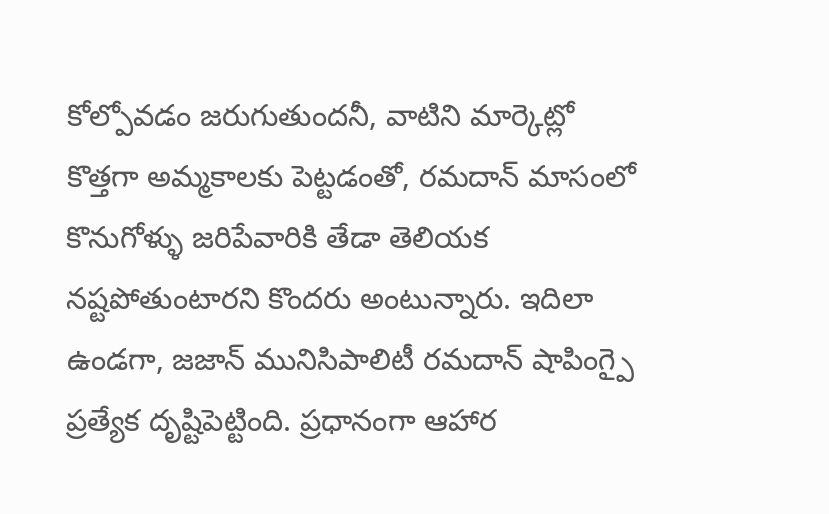కోల్పోవడం జరుగుతుందనీ, వాటిని మార్కెట్లో కొత్తగా అమ్మకాలకు పెట్టడంతో, రమదాన్ మాసంలో కొనుగోళ్ళు జరిపేవారికి తేడా తెలియక నష్టపోతుంటారని కొందరు అంటున్నారు. ఇదిలా ఉండగా, జజాన్ మునిసిపాలిటీ రమదాన్ షాపింగ్పై ప్రత్యేక దృష్టిపెట్టింది. ప్రధానంగా ఆహార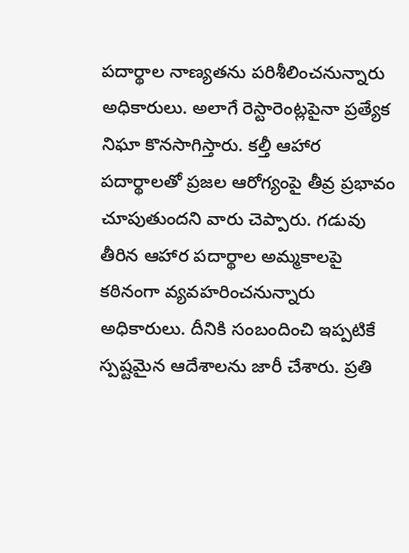పదార్థాల నాణ్యతను పరిశీలించనున్నారు అధికారులు. అలాగే రెస్టారెంట్లపైనా ప్రత్యేక నిఘా కొనసాగిస్తారు. కల్తీ ఆహార పదార్థాలతో ప్రజల ఆరోగ్యంపై తీవ్ర ప్రభావం చూపుతుందని వారు చెప్పారు. గడువు తీరిన ఆహార పదార్థాల అమ్మకాలపై కఠినంగా వ్యవహరించనున్నారు అధికారులు. దీనికి సంబందించి ఇప్పటికే స్పష్టమైన ఆదేశాలను జారీ చేశారు. ప్రతి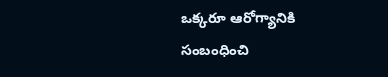ఒక్కరూ ఆరోగ్యానికి సంబంధించి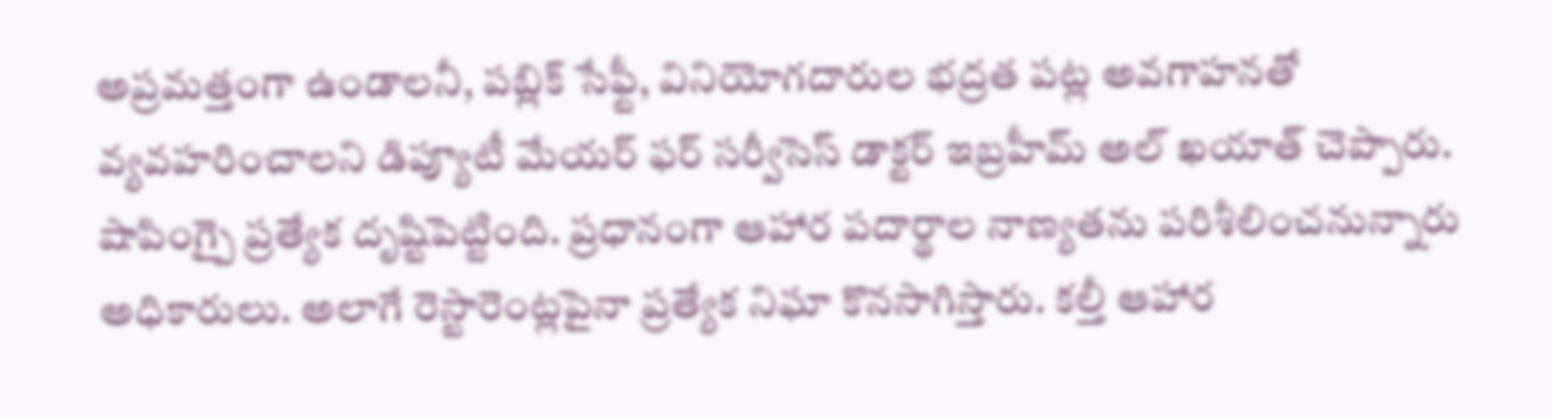అప్రమత్తంగా ఉండాలనీ, పబ్లిక్ సేఫ్టీ, వినియోగదారుల భద్రత పట్ల అవగాహనతో వ్యవహరించాలని డిప్యూటీ మేయర్ ఫర్ సర్వీసెస్ డాక్టర్ ఇబ్రహీమ్ అల్ ఖయాత్ చెప్పారు. షాపింగ్పై ప్రత్యేక దృష్టిపెట్టింది. ప్రధానంగా ఆహార పదార్థాల నాణ్యతను పరిశీలించనున్నారు అధికారులు. అలాగే రెస్టారెంట్లపైనా ప్రత్యేక నిఘా కొనసాగిస్తారు. కల్తీ ఆహార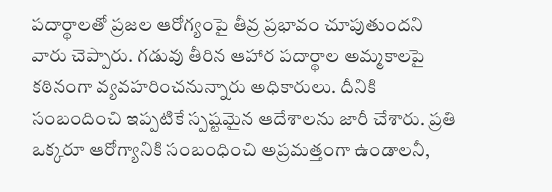పదార్థాలతో ప్రజల ఆరోగ్యంపై తీవ్ర ప్రభావం చూపుతుందని వారు చెప్పారు. గడువు తీరిన ఆహార పదార్థాల అమ్మకాలపై కఠినంగా వ్యవహరించనున్నారు అధికారులు. దీనికి సంబందించి ఇప్పటికే స్పష్టమైన ఆదేశాలను జారీ చేశారు. ప్రతి ఒక్కరూ ఆరోగ్యానికి సంబంధించి అప్రమత్తంగా ఉండాలనీ,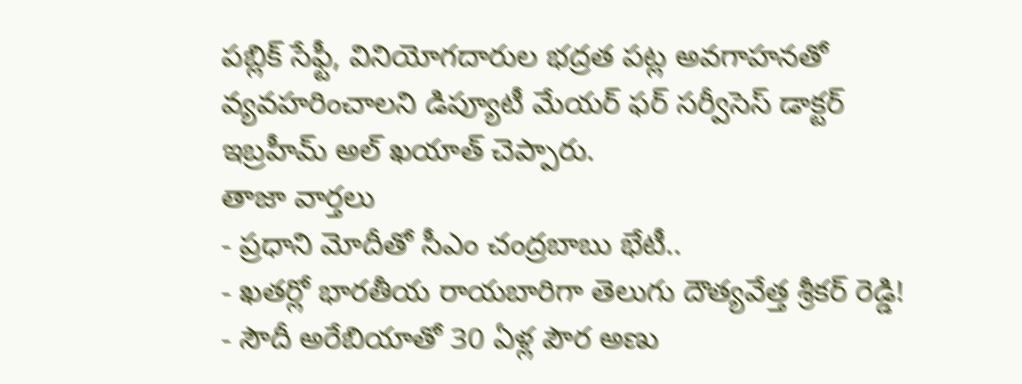పబ్లిక్ సేఫ్టీ, వినియోగదారుల భద్రత పట్ల అవగాహనతో వ్యవహరించాలని డిప్యూటీ మేయర్ ఫర్ సర్వీసెస్ డాక్టర్ ఇబ్రహీమ్ అల్ ఖయాత్ చెప్పారు.
తాజా వార్తలు
- ప్రధాని మోదీతో సీఎం చంద్రబాబు భేటీ..
- ఖతర్లో భారతీయ రాయబారిగా తెలుగు దౌత్యవేత్త శ్రీకర్ రెడ్డి!
- సౌదీ అరేబియాతో 30 ఏళ్ల పౌర అణు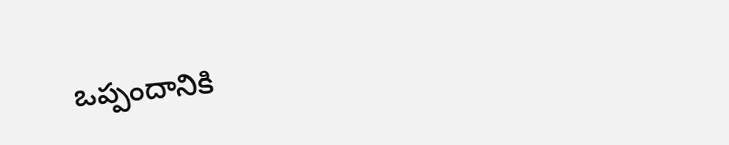ఒప్పందానికి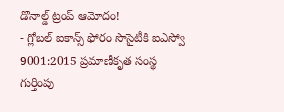డొనాల్డ్ ట్రంప్ ఆమోదం!
- గ్లోబల్ ఐకాన్స్ ఫోరం సొసైటీకి ఐఎస్వో 9001:2015 ప్రమాణీకృత సంస్థ గుర్తింపు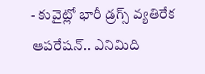- కువైట్లో భారీ డ్రగ్స్ వ్యతిరేక ఆపరేషన్.. ఎనిమిది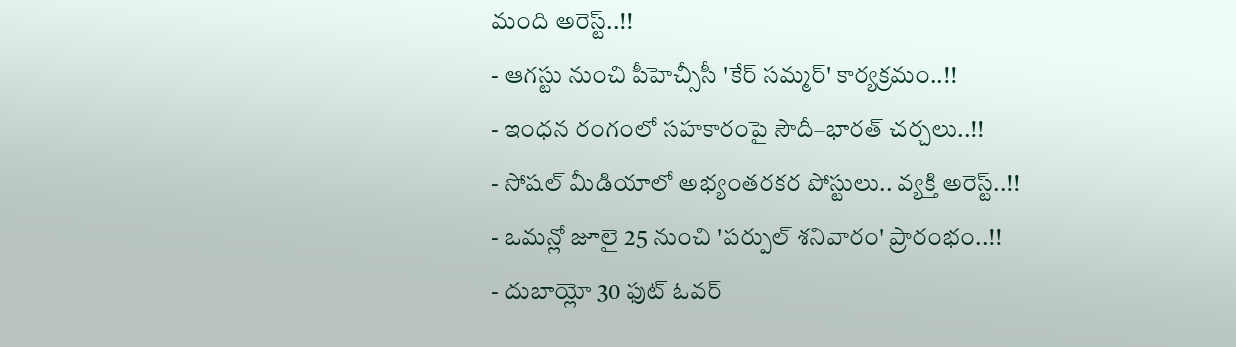మంది అరెస్ట్..!!
- ఆగస్టు నుంచి పీహెచ్సీసీ 'కేర్ సమ్మర్' కార్యక్రమం..!!
- ఇంధన రంగంలో సహకారంపై సౌదీ–భారత్ చర్చలు..!!
- సోషల్ మీడియాలో అభ్యంతరకర పోస్టులు.. వ్యక్తి అరెస్ట్..!!
- ఒమన్లో జూలై 25 నుంచి 'పర్పుల్ శనివారం' ప్రారంభం..!!
- దుబాయ్లో 30 ఫుట్ ఓవర్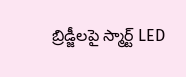బ్రిడ్జీలపై స్మార్ట్ LED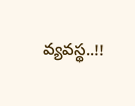వ్యవస్థ..!!